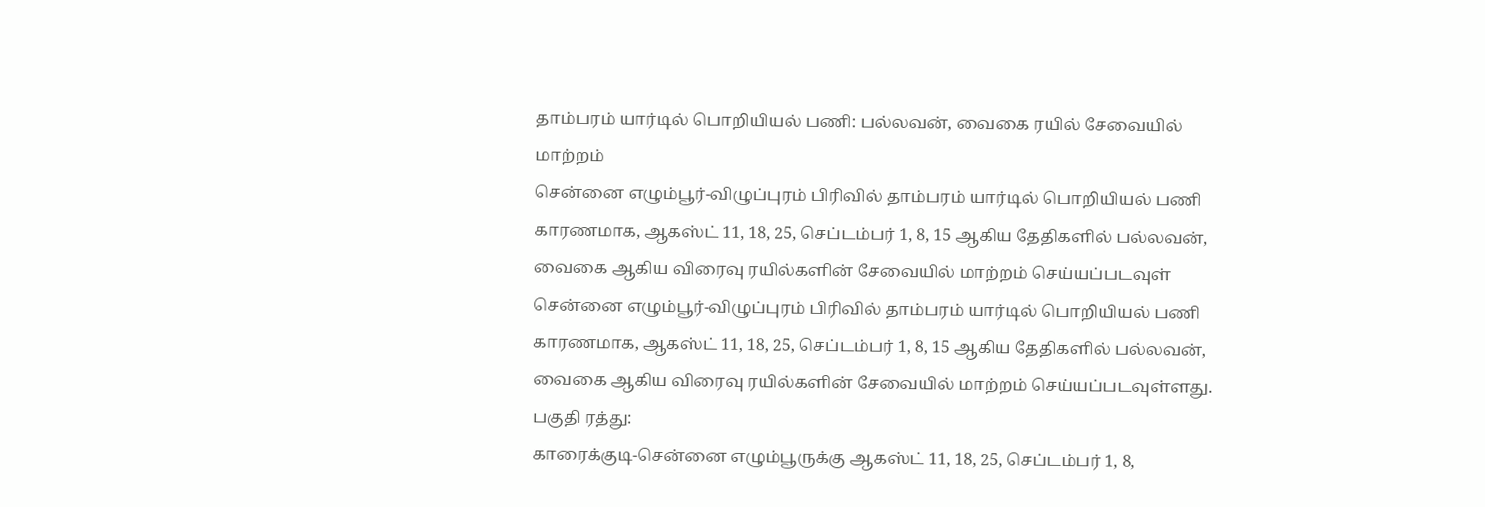தாம்பரம் யார்டில் பொறியியல் பணி: பல்லவன், வைகை ரயில் சேவையில் மாற்றம்
சென்னை எழும்பூர்-விழுப்புரம் பிரிவில் தாம்பரம் யார்டில் பொறியியல் பணி காரணமாக, ஆகஸ்ட் 11, 18, 25, செப்டம்பர் 1, 8, 15 ஆகிய தேதிகளில் பல்லவன், வைகை ஆகிய விரைவு ரயில்களின் சேவையில் மாற்றம் செய்யப்படவுள்
சென்னை எழும்பூர்-விழுப்புரம் பிரிவில் தாம்பரம் யார்டில் பொறியியல் பணி காரணமாக, ஆகஸ்ட் 11, 18, 25, செப்டம்பர் 1, 8, 15 ஆகிய தேதிகளில் பல்லவன், வைகை ஆகிய விரைவு ரயில்களின் சேவையில் மாற்றம் செய்யப்படவுள்ளது.
பகுதி ரத்து:
காரைக்குடி-சென்னை எழும்பூருக்கு ஆகஸ்ட் 11, 18, 25, செப்டம்பர் 1, 8,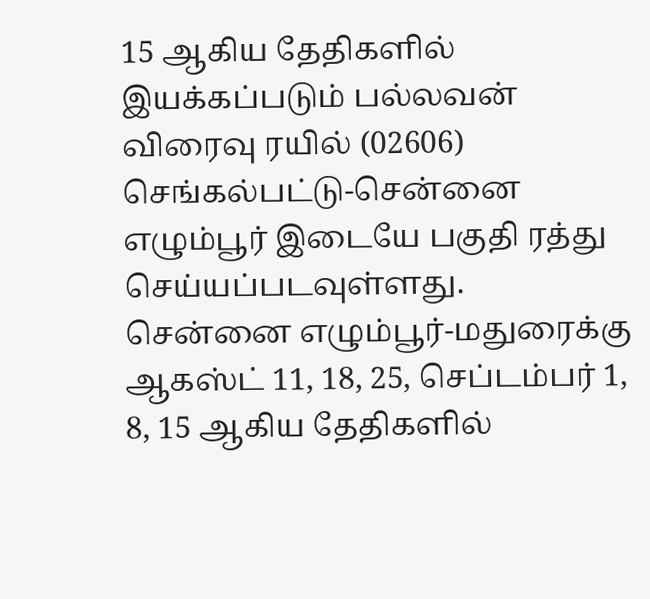15 ஆகிய தேதிகளில் இயக்கப்படும் பல்லவன் விரைவு ரயில் (02606) செங்கல்பட்டு-சென்னை எழும்பூர் இடையே பகுதி ரத்து செய்யப்படவுள்ளது.
சென்னை எழும்பூர்-மதுரைக்கு ஆகஸ்ட் 11, 18, 25, செப்டம்பர் 1, 8, 15 ஆகிய தேதிகளில்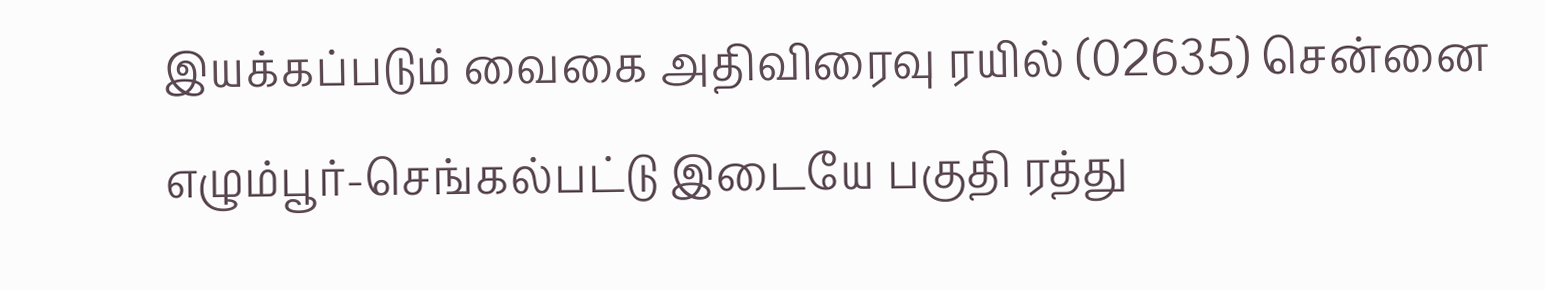இயக்கப்படும் வைகை அதிவிரைவு ரயில் (02635) சென்னை எழும்பூர்-செங்கல்பட்டு இடையே பகுதி ரத்து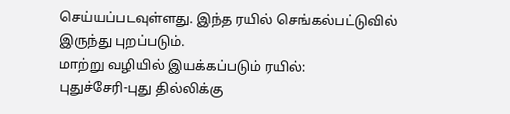செய்யப்படவுள்ளது. இந்த ரயில் செங்கல்பட்டுவில் இருந்து புறப்படும்.
மாற்று வழியில் இயக்கப்படும் ரயில்:
புதுச்சேரி-புது தில்லிக்கு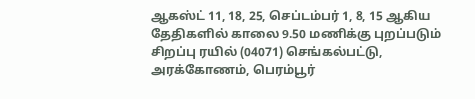ஆகஸ்ட் 11, 18, 25, செப்டம்பர் 1, 8, 15 ஆகிய தேதிகளில் காலை 9.50 மணிக்கு புறப்படும் சிறப்பு ரயில் (04071) செங்கல்பட்டு, அரக்கோணம், பெரம்பூர்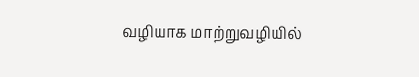வழியாக மாற்றுவழியில்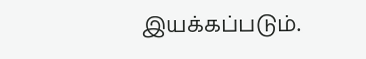இயக்கப்படும்.